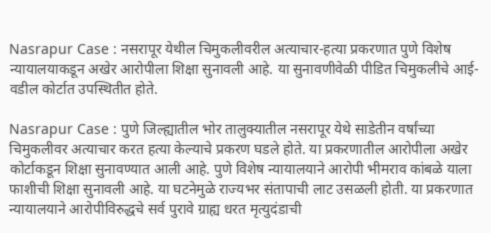Nasrapur Case : नसरापूर येथील चिमुकलीवरील अत्याचार-हत्या प्रकरणात पुणे विशेष न्यायालयाकडून अखेर आरोपीला शिक्षा सुनावली आहे. या सुनावणीवेळी पीडित चिमुकलीचे आई-वडील कोर्टात उपस्थितीत होते.

Nasrapur Case : पुणे जिल्ह्यातील भोर तालुक्यातील नसरापूर येथे साडेतीन वर्षांच्या चिमुकलीवर अत्याचार करत हत्या केल्याचे प्रकरण घडले होते. या प्रकरणातील आरोपीला अखेर कोर्टाकडून शिक्षा सुनावण्यात आली आहे. पुणे विशेष न्यायालयाने आरोपी भीमराव कांबळे याला फाशीची शिक्षा सुनावली आहे. या घटनेमुळे राज्यभर संतापाची लाट उसळली होती. या प्रकरणात न्यायालयाने आरोपीविरुद्धचे सर्व पुरावे ग्राह्य धरत मृत्युदंडाची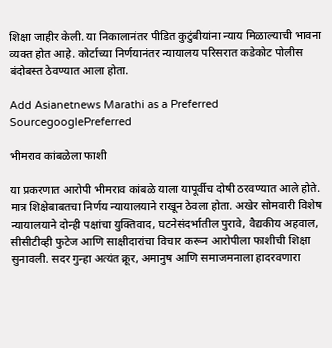शिक्षा जाहीर केली. या निकालानंतर पीडित कुटुंबीयांना न्याय मिळाल्याची भावना व्यक्त होत आहे. कोर्टाच्या निर्णयानंतर न्यायालय परिसरात कडेकोट पोलीस बंदोबस्त ठेवण्यात आला होता.

Add Asianetnews Marathi as a Preferred SourcegooglePreferred

भीमराव कांबळेला फाशी

या प्रकरणात आरोपी भीमराव कांबळे याला यापूर्वीच दोषी ठरवण्यात आले होते. मात्र शिक्षेबाबतचा निर्णय न्यायालयाने राखून ठेवला होता. अखेर सोमवारी विशेष न्यायालयाने दोन्ही पक्षांचा युक्तिवाद, घटनेसंदर्भातील पुरावे, वैद्यकीय अहवाल, सीसीटीव्ही फुटेज आणि साक्षीदारांचा विचार करून आरोपीला फाशीची शिक्षा सुनावली. सदर गुन्हा अत्यंत क्रूर, अमानुष आणि समाजमनाला हादरवणारा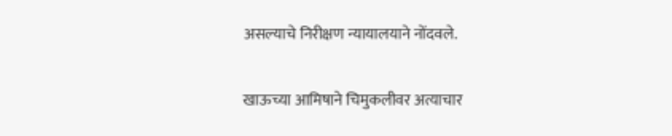असल्याचे निरीक्षण न्यायालयाने नोंदवले.

खाऊच्या आमिषाने चिमुकलीवर अत्याचार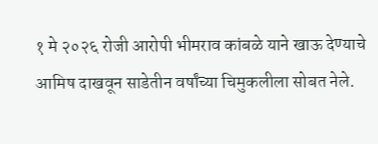१ मे २०२६ रोजी आरोपी भीमराव कांबळे याने खाऊ देण्याचे आमिष दाखवून साडेतीन वर्षांच्या चिमुकलीला सोबत नेले.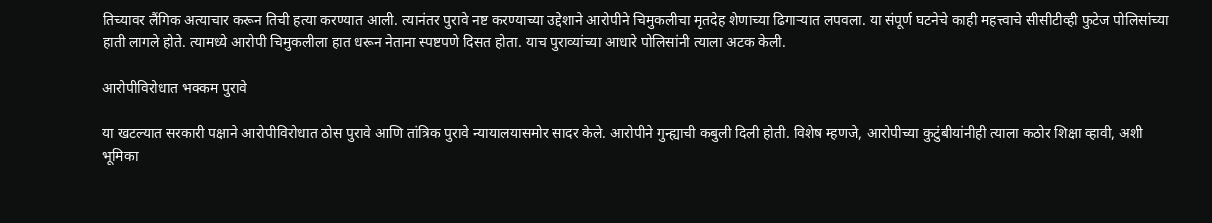तिच्यावर लैंगिक अत्याचार करून तिची हत्या करण्यात आली. त्यानंतर पुरावे नष्ट करण्याच्या उद्देशाने आरोपीने चिमुकलीचा मृतदेह शेणाच्या ढिगाऱ्यात लपवला. या संपूर्ण घटनेचे काही महत्त्वाचे सीसीटीव्ही फुटेज पोलिसांच्या हाती लागले होते. त्यामध्ये आरोपी चिमुकलीला हात धरून नेताना स्पष्टपणे दिसत होता. याच पुराव्यांच्या आधारे पोलिसांनी त्याला अटक केली.

आरोपीविरोधात भक्कम पुरावे

या खटल्यात सरकारी पक्षाने आरोपीविरोधात ठोस पुरावे आणि तांत्रिक पुरावे न्यायालयासमोर सादर केले. आरोपीने गुन्ह्याची कबुली दिली होती. विशेष म्हणजे, आरोपीच्या कुटुंबीयांनीही त्याला कठोर शिक्षा व्हावी, अशी भूमिका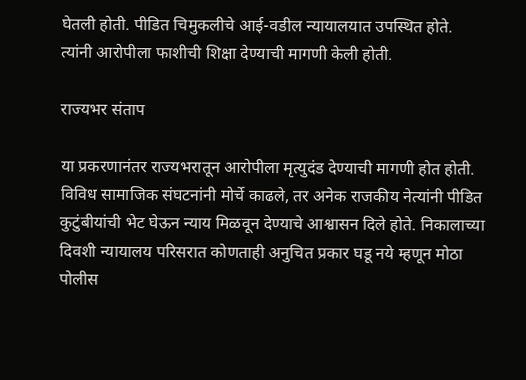घेतली होती. पीडित चिमुकलीचे आई-वडील न्यायालयात उपस्थित होते. त्यांनी आरोपीला फाशीची शिक्षा देण्याची मागणी केली होती.

राज्यभर संताप

या प्रकरणानंतर राज्यभरातून आरोपीला मृत्युदंड देण्याची मागणी होत होती. विविध सामाजिक संघटनांनी मोर्चे काढले, तर अनेक राजकीय नेत्यांनी पीडित कुटुंबीयांची भेट घेऊन न्याय मिळवून देण्याचे आश्वासन दिले होते. निकालाच्या दिवशी न्यायालय परिसरात कोणताही अनुचित प्रकार घडू नये म्हणून मोठा पोलीस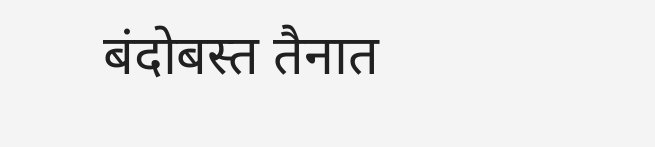बंदोबस्त तैनात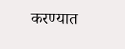करण्यात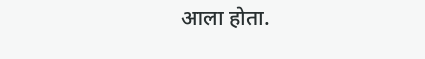आला होता.